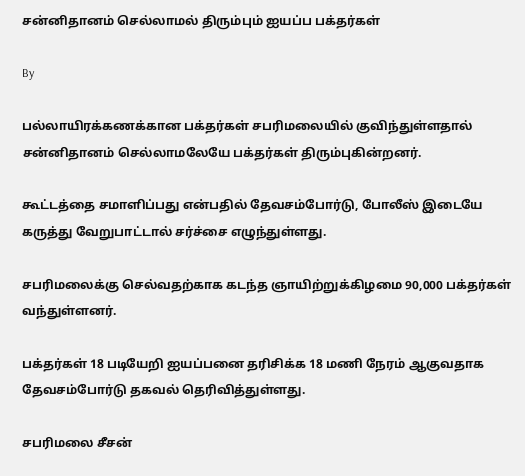சன்னிதானம் செல்லாமல் திரும்பும் ஐயப்ப பக்தர்கள்

By

பல்லாயிரக்கணக்கான பக்தர்கள் சபரிமலையில் குவிந்துள்ளதால் சன்னிதானம் செல்லாமலேயே பக்தர்கள் திரும்புகின்றனர்.

கூட்டத்தை சமாளிப்பது என்பதில் தேவசம்போர்டு, போலீஸ் இடையே கருத்து வேறுபாட்டால் சர்ச்சை எழுந்துள்ளது.

சபரிமலைக்கு செல்வதற்காக கடந்த ஞாயிற்றுக்கிழமை 90,000 பக்தர்கள் வந்துள்ளனர்.

பக்தர்கள் 18 படியேறி ஐயப்பனை தரிசிக்க 18 மணி நேரம் ஆகுவதாக தேவசம்போர்டு தகவல் தெரிவித்துள்ளது.

சபரிமலை சீசன்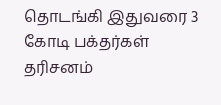தொடங்கி இதுவரை 3 கோடி பக்தர்கள் தரிசனம்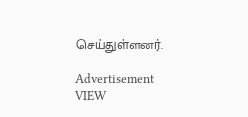செய்துள்ளனர்.

Advertisement
VIEW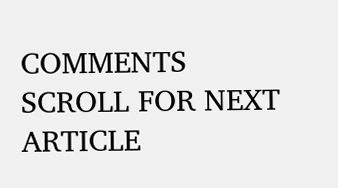COMMENTS
SCROLL FOR NEXT ARTICLE